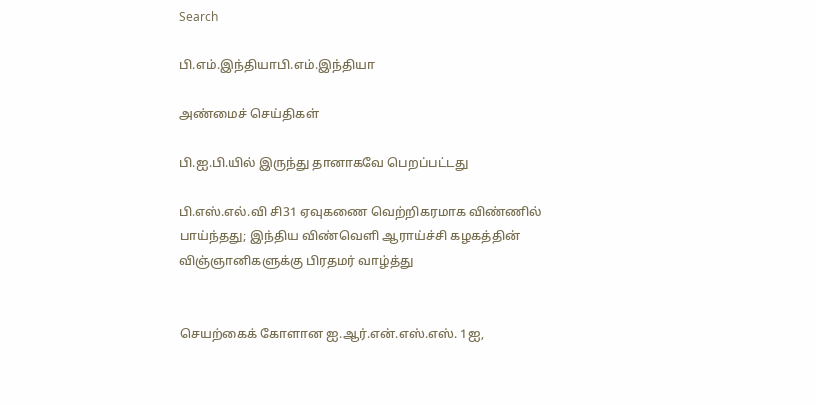Search

பி.எம்.இந்தியாபி.எம்.இந்தியா

அண்மைச் செய்திகள்

பி.ஐ.பி.யில் இருந்து தானாகவே பெறப்பட்டது

பி.எஸ்.எல்.வி சி31 ஏவுகணை வெற்றிகரமாக விண்ணில் பாய்ந்தது; இந்திய விண்வெளி ஆராய்ச்சி கழகத்தின் விஞ்ஞானிகளுக்கு பிரதமர் வாழ்த்து


செயற்கைக் கோளான ஐ.ஆர்.என்.எஸ்.எஸ். 1ஐ,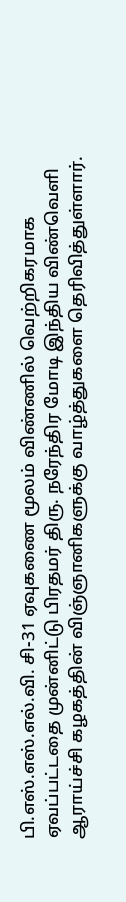பி.எஸ்.எஸ்.எல்.வி. சி-31 ஏவுகணை மூலம் விண்ணில் வெற்றிகரமாக ஏவப்பட்டதை முன்னிட்டு பிரதமர் திரு. நரேந்திர மோடி இந்திய விண்வெளி ஆராய்ச்சி கழகத்தின் விஞ்ஞானிகளுக்கு வாழ்த்துகளை தெரிவித்துள்ளார்.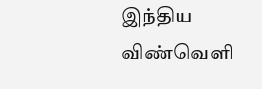இந்திய விண்வெளி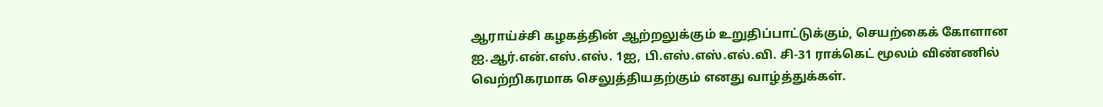ஆராய்ச்சி கழகத்தின் ஆற்றலுக்கும் உறுதிப்பாட்டுக்கும், செயற்கைக் கோளான ஐ.ஆர்.என்.எஸ்.எஸ். 1ஐ, பி.எஸ்.எஸ்.எல்.வி. சி-31 ராக்கெட் மூலம் விண்ணில் வெற்றிகரமாக செலுத்தியதற்கும் எனது வாழ்த்துக்கள்.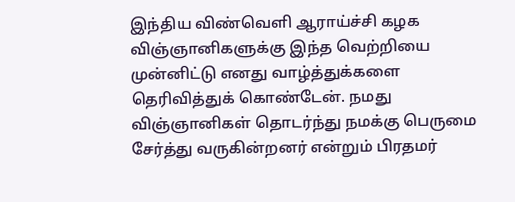இந்திய விண்வெளி ஆராய்ச்சி கழக விஞ்ஞானிகளுக்கு இந்த வெற்றியை முன்னிட்டு எனது வாழ்த்துக்களை தெரிவித்துக் கொண்டேன். நமது விஞ்ஞானிகள் தொடர்ந்து நமக்கு பெருமை சேர்த்து வருகின்றனர் என்றும் பிரதமர்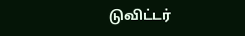டுவிட்டர்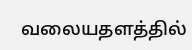வலையதளத்தில்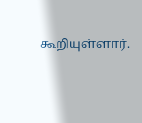கூறியுள்ளார்.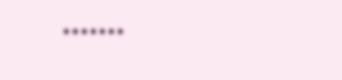•••••••